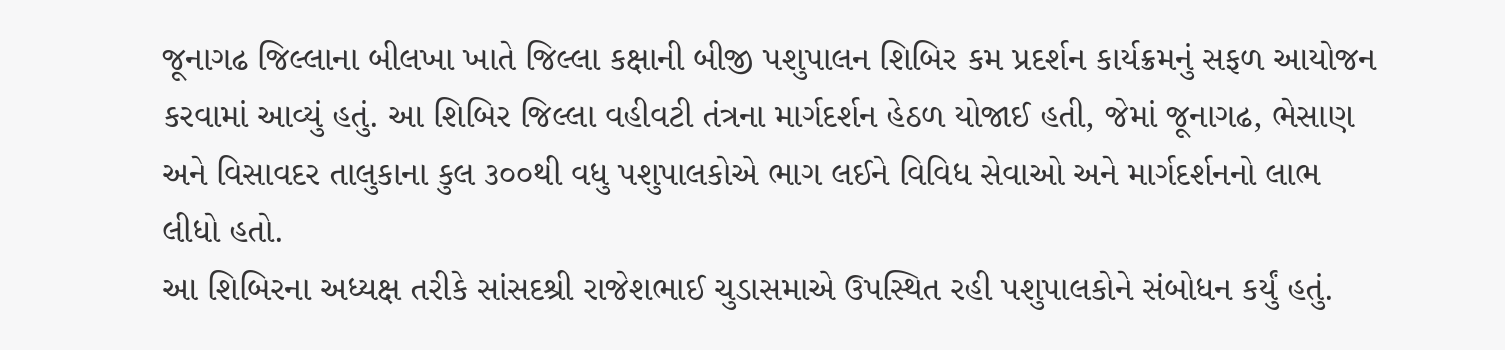જૂનાગઢ જિલ્લાના બીલખા ખાતે જિલ્લા કક્ષાની બીજી પશુપાલન શિબિર કમ પ્રદર્શન કાર્યક્રમનું સફળ આયોજન કરવામાં આવ્યું હતું. આ શિબિર જિલ્લા વહીવટી તંત્રના માર્ગદર્શન હેઠળ યોજાઈ હતી, જેમાં જૂનાગઢ, ભેસાણ અને વિસાવદર તાલુકાના કુલ ૩૦૦થી વધુ પશુપાલકોએ ભાગ લઈને વિવિધ સેવાઓ અને માર્ગદર્શનનો લાભ લીધો હતો.
આ શિબિરના અધ્યક્ષ તરીકે સાંસદશ્રી રાજેશભાઈ ચુડાસમાએ ઉપસ્થિત રહી પશુપાલકોને સંબોધન કર્યું હતું.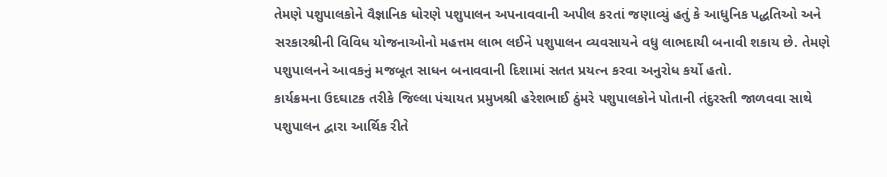તેમણે પશુપાલકોને વૈજ્ઞાનિક ધોરણે પશુપાલન અપનાવવાની અપીલ કરતાં જણાવ્યું હતું કે આધુનિક પદ્ધતિઓ અને સરકારશ્રીની વિવિધ યોજનાઓનો મહત્તમ લાભ લઈને પશુપાલન વ્યવસાયને વધુ લાભદાયી બનાવી શકાય છે. તેમણે પશુપાલનને આવકનું મજબૂત સાધન બનાવવાની દિશામાં સતત પ્રયત્ન કરવા અનુરોધ કર્યો હતો.
કાર્યક્રમના ઉદઘાટક તરીકે જિલ્લા પંચાયત પ્રમુખશ્રી હરેશભાઈ ઠુંમરે પશુપાલકોને પોતાની તંદુરસ્તી જાળવવા સાથે પશુપાલન દ્વારા આર્થિક રીતે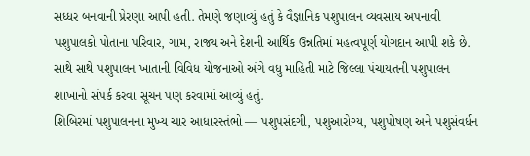સધ્ધર બનવાની પ્રેરણા આપી હતી. તેમણે જણાવ્યું હતું કે વૈજ્ઞાનિક પશુપાલન વ્યવસાય અપનાવી પશુપાલકો પોતાના પરિવાર, ગામ, રાજ્ય અને દેશની આર્થિક ઉન્નતિમાં મહત્વપૂર્ણ યોગદાન આપી શકે છે. સાથે સાથે પશુપાલન ખાતાની વિવિધ યોજનાઓ અંગે વધુ માહિતી માટે જિલ્લા પંચાયતની પશુપાલન શાખાનો સંપર્ક કરવા સૂચન પણ કરવામાં આવ્યું હતું.
શિબિરમાં પશુપાલનના મુખ્ય ચાર આધારસ્તંભો — પશુપસંદગી, પશુઆરોગ્ય, પશુપોષણ અને પશુસંવર્ધન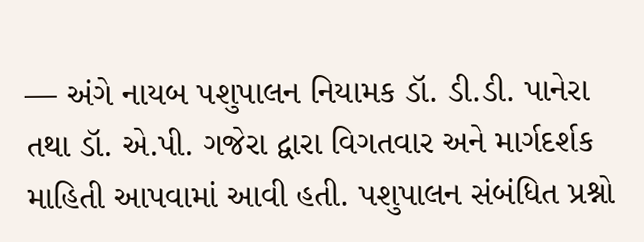— અંગે નાયબ પશુપાલન નિયામક ડૉ. ડી.ડી. પાનેરા તથા ડૉ. એ.પી. ગજેરા દ્વારા વિગતવાર અને માર્ગદર્શક માહિતી આપવામાં આવી હતી. પશુપાલન સંબંધિત પ્રશ્નો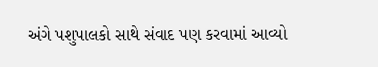અંગે પશુપાલકો સાથે સંવાદ પણ કરવામાં આવ્યો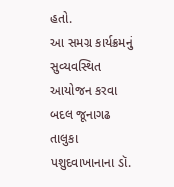હતો.
આ સમગ્ર કાર્યક્રમનું સુવ્યવસ્થિત આયોજન કરવા બદલ જૂનાગઢ તાલુકા પશુદવાખાનાના ડૉ.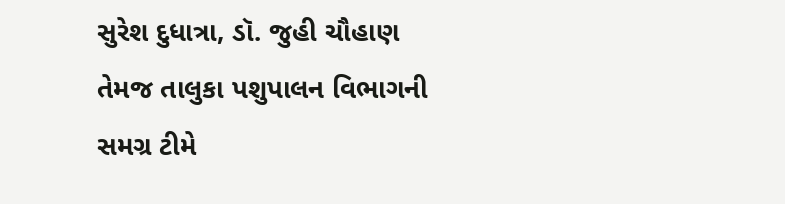સુરેશ દુધાત્રા, ડૉ. જુહી ચૌહાણ તેમજ તાલુકા પશુપાલન વિભાગની સમગ્ર ટીમે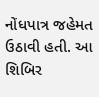નોંધપાત્ર જહેમત ઉઠાવી હતી. આ શિબિર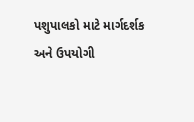પશુપાલકો માટે માર્ગદર્શક અને ઉપયોગી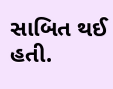સાબિત થઈ હતી.